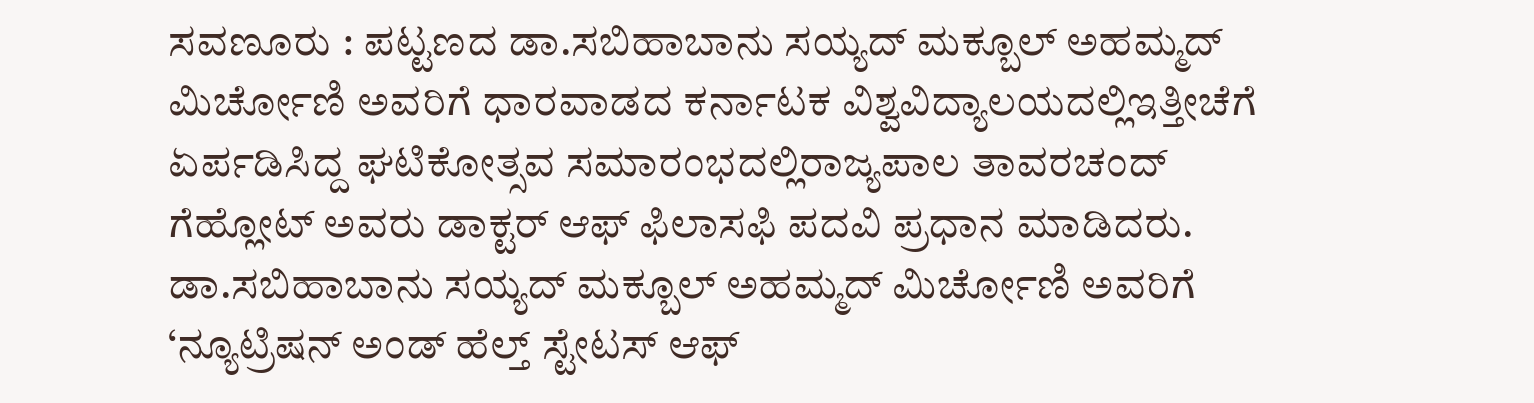ಸವಣೂರು : ಪಟ್ಟಣದ ಡಾ.ಸಬಿಹಾಬಾನು ಸಯ್ಯದ್ ಮಕ್ಬೂಲ್ ಅಹಮ್ಮದ್ ಮಿರ್ಚೋಣಿ ಅವರಿಗೆ ಧಾರವಾಡದ ಕರ್ನಾಟಕ ವಿಶ್ವವಿದ್ಯಾಲಯದಲ್ಲಿಇತ್ತೀಚೆಗೆ ಏರ್ಪಡಿಸಿದ್ದ ಘಟಿಕೋತ್ಸವ ಸಮಾರಂಭದಲ್ಲಿರಾಜ್ಯಪಾಲ ತಾವರಚಂದ್ ಗೆಹ್ಲೋಟ್ ಅವರು ಡಾಕ್ಟರ್ ಆಫ್ ಫಿಲಾಸಫಿ ಪದವಿ ಪ್ರಧಾನ ಮಾಡಿದರು. ಡಾ.ಸಬಿಹಾಬಾನು ಸಯ್ಯದ್ ಮಕ್ಬೂಲ್ ಅಹಮ್ಮದ್ ಮಿರ್ಚೋಣಿ ಅವರಿಗೆ ‘ನ್ಯೂಟ್ರಿಷನ್ ಅಂಡ್ ಹೆಲ್ತ್ ಸ್ಟೇಟಸ್ ಆಫ್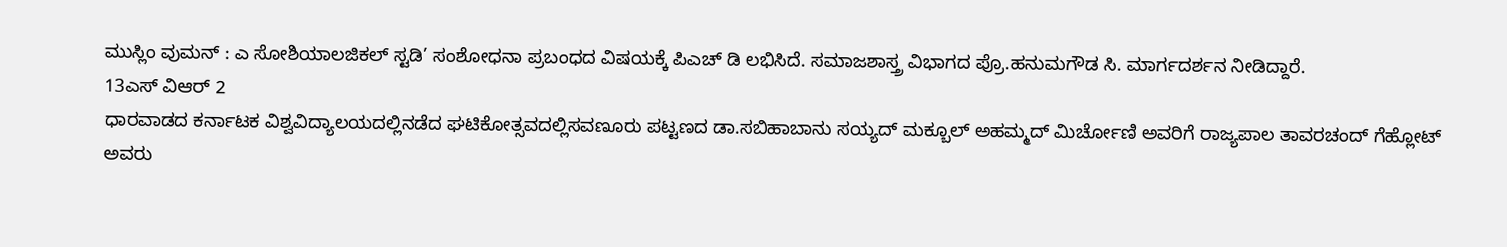ಮುಸ್ಲಿಂ ವುಮನ್ : ಎ ಸೋಶಿಯಾಲಜಿಕಲ್ ಸ್ಟಡಿ’ ಸಂಶೋಧನಾ ಪ್ರಬಂಧದ ವಿಷಯಕ್ಕೆ ಪಿಎಚ್ ಡಿ ಲಭಿಸಿದೆ. ಸಮಾಜಶಾಸ್ತ್ರ ವಿಭಾಗದ ಪ್ರೊ.ಹನುಮಗೌಡ ಸಿ. ಮಾರ್ಗದರ್ಶನ ನೀಡಿದ್ದಾರೆ.
13ಎಸ್ ವಿಆರ್ 2
ಧಾರವಾಡದ ಕರ್ನಾಟಕ ವಿಶ್ವವಿದ್ಯಾಲಯದಲ್ಲಿನಡೆದ ಘಟಿಕೋತ್ಸವದಲ್ಲಿಸವಣೂರು ಪಟ್ಟಣದ ಡಾ.ಸಬಿಹಾಬಾನು ಸಯ್ಯದ್ ಮಕ್ಬೂಲ್ ಅಹಮ್ಮದ್ ಮಿರ್ಚೋಣಿ ಅವರಿಗೆ ರಾಜ್ಯಪಾಲ ತಾವರಚಂದ್ ಗೆಹ್ಲೋಟ್ ಅವರು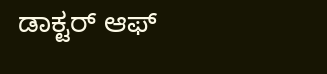ಡಾಕ್ಟರ್ ಆಫ್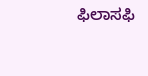ಫಿಲಾಸಫಿ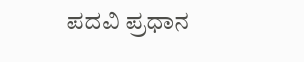ಪದವಿ ಪ್ರಧಾನ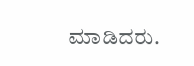ಮಾಡಿದರು.